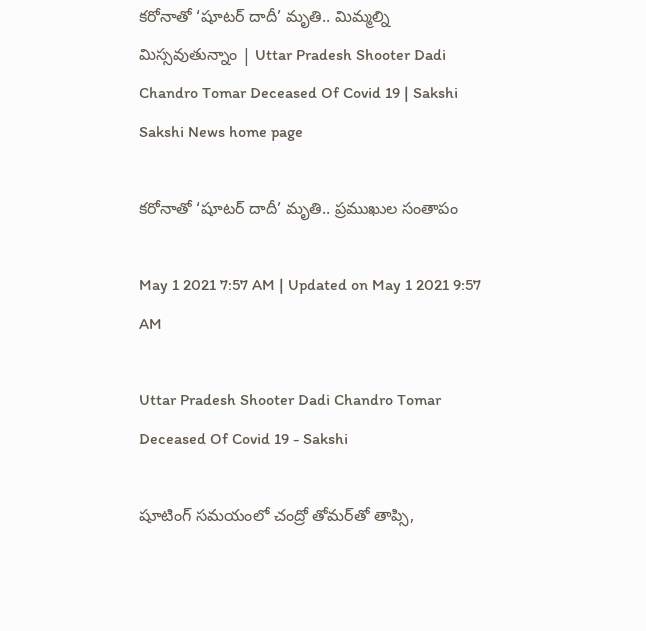కరోనాతో ‘షూటర్‌ దాదీ’ మృతి.. మిమ్మల్ని మిస్సవుతున్నాం | Uttar Pradesh Shooter Dadi Chandro Tomar Deceased Of Covid 19 | Sakshi
Sakshi News home page

కరోనాతో ‘షూటర్‌ దాదీ’ మృతి.. ప్రముఖుల సంతాపం

May 1 2021 7:57 AM | Updated on May 1 2021 9:57 AM

Uttar Pradesh Shooter Dadi Chandro Tomar Deceased Of Covid 19 - Sakshi

షూటింగ్‌ సమయంలో చంద్రో తోమర్‌తో తాప్సి,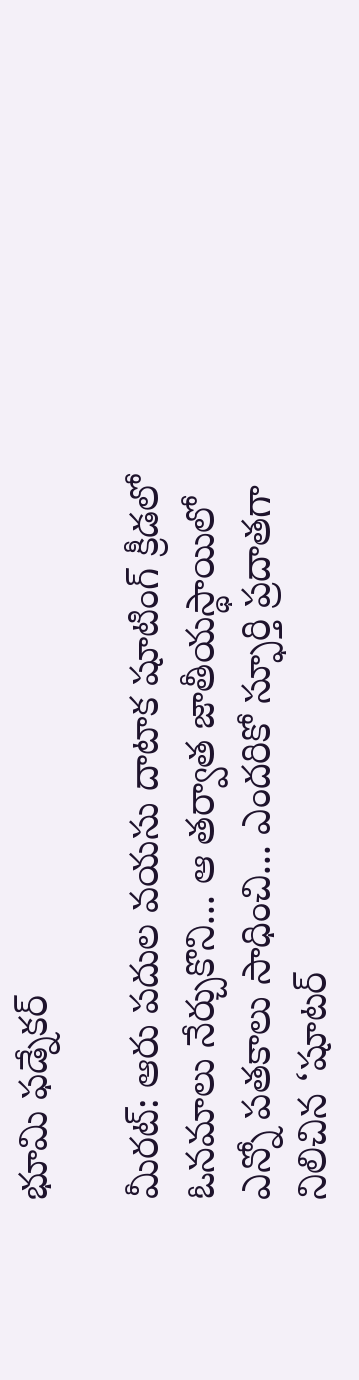భూమి ఫడ్నేకర్‌

మీరట్‌: ఆరు పదుల వయసు దాటాక షూటింగ్‌ క్రీడలో ఓనమాలు నేర్చుకొని... ఆ తర్వాత జాతీయస్థాయిలో ఎన్నో పతకాలు సాధించి... ఎందరికో స్ఫూర్తి ప్రదాతగా నిలిచిన ‘షూటర్‌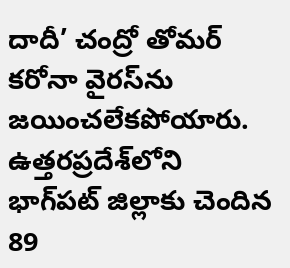దాదీ’ చంద్రో తోమర్‌ కరోనా వైరస్‌ను జయించలేకపోయారు. ఉత్తరప్రదేశ్‌లోని భాగ్‌పట్‌ జిల్లాకు చెందిన 89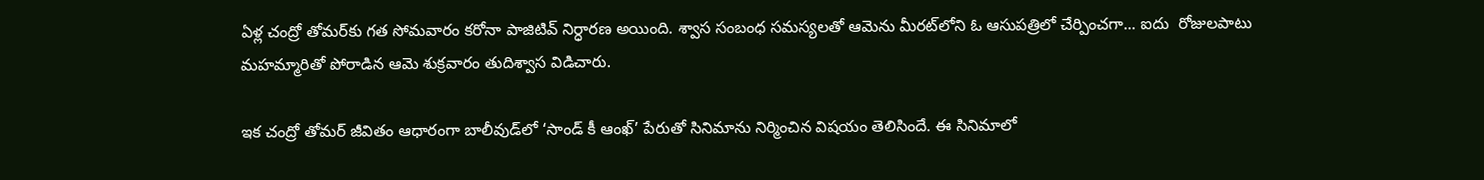ఏళ్ల చంద్రో తోమర్‌కు గత సోమవారం కరోనా పాజిటివ్‌ నిర్ధారణ అయింది. శ్వాస సంబంధ సమస్యలతో ఆమెను మీరట్‌లోని ఓ ఆసుపత్రిలో చేర్పించగా... ఐదు  రోజులపాటు మహమ్మారితో పోరాడిన ఆమె శుక్రవారం తుదిశ్వాస విడిచారు.

ఇక చంద్రో తోమర్‌ జీవితం ఆధారంగా బాలీవుడ్‌లో ‘సాండ్‌ కీ ఆంఖ్‌’ పేరుతో సినిమాను నిర్మించిన విషయం తెలిసిందే. ఈ సినిమాలో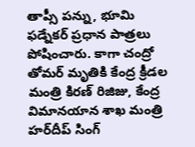తాప్సీ పన్ను, భూమి ఫడ్నేకర్‌ ప్రధాన పాత్రలు పోషించారు. కాగా చంద్రో తోమర్‌ మృతికి కేంద్ర క్రీడల మంత్రి కిరణ్‌ రిజిజు, కేంద్ర విమానయాన శాఖ మంత్రి హర్‌దీప్‌ సింగ్‌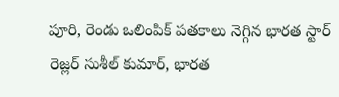పూరి, రెండు ఒలింపిక్‌ పతకాలు నెగ్గిన భారత స్టార్‌ రెజ్లర్‌ సుశీల్‌ కుమార్, భారత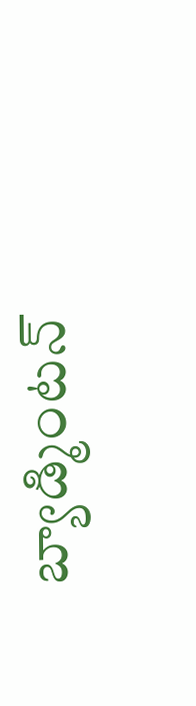బ్యాడ్మింటన్‌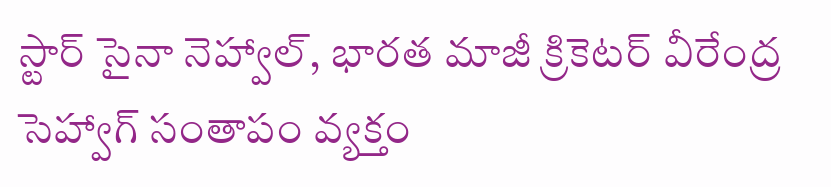స్టార్‌ సైనా నెహ్వాల్, భారత మాజీ క్రికెటర్‌ వీరేంద్ర సెహ్వాగ్‌ సంతాపం వ్యక్తం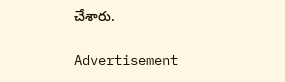చేశారు.

Advertisement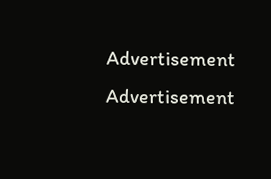Advertisement
Advertisement